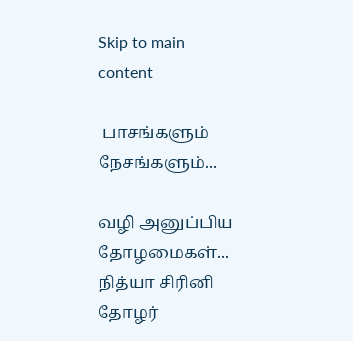Skip to main content

 பாசங்களும் நேசங்களும்...

வழி அனுப்பிய தோழமைகள்‌...
நித்யா சிரினி தோழர்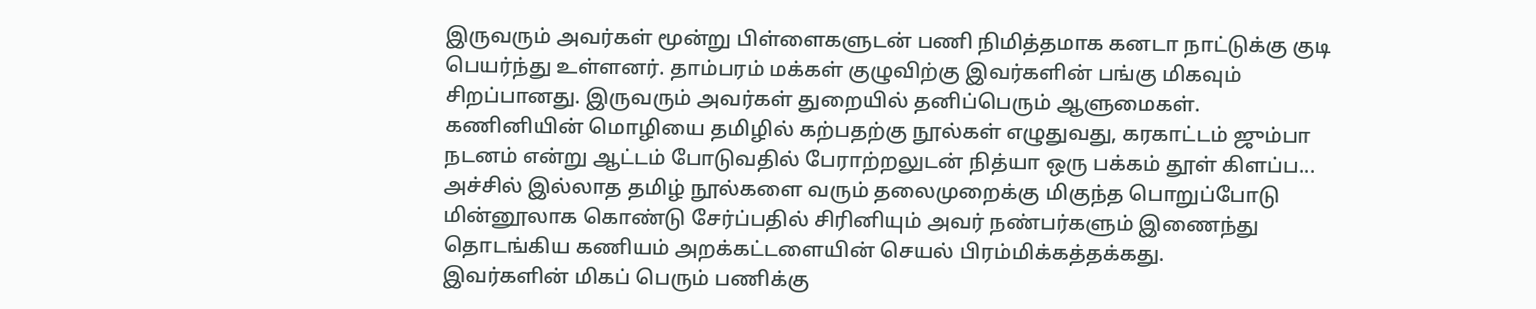இருவரும் அவர்கள் மூன்று பிள்ளைகளுடன் பணி நிமித்தமாக கனடா நாட்டுக்கு குடி பெயர்ந்து உள்ளனர். தாம்பரம் மக்கள் குழுவிற்கு இவர்களின் பங்கு மிகவும் சிறப்பானது. இருவரும் அவர்கள் துறையில் தனிப்பெரும் ஆளுமைகள்.
கணினியின் மொழியை தமிழில் கற்பதற்கு நூல்கள் எழுதுவது, கரகாட்டம் ஜும்பா நடனம் என்று ஆட்டம் போடுவதில் பேராற்றலுடன் நித்யா ஒரு பக்கம் தூள் கிளப்ப...
அச்சில் இல்லாத தமிழ் நூல்களை வரும் தலைமுறைக்கு மிகுந்த பொறுப்போடு மின்னூலாக கொண்டு சேர்ப்பதில் சிரினியும் அவர் நண்பர்களும் இணைந்து தொடங்கிய கணியம் அறக்கட்டளையின் செயல் பிரம்மிக்கத்தக்கது.
இவர்களின் மிகப் பெரும் பணிக்கு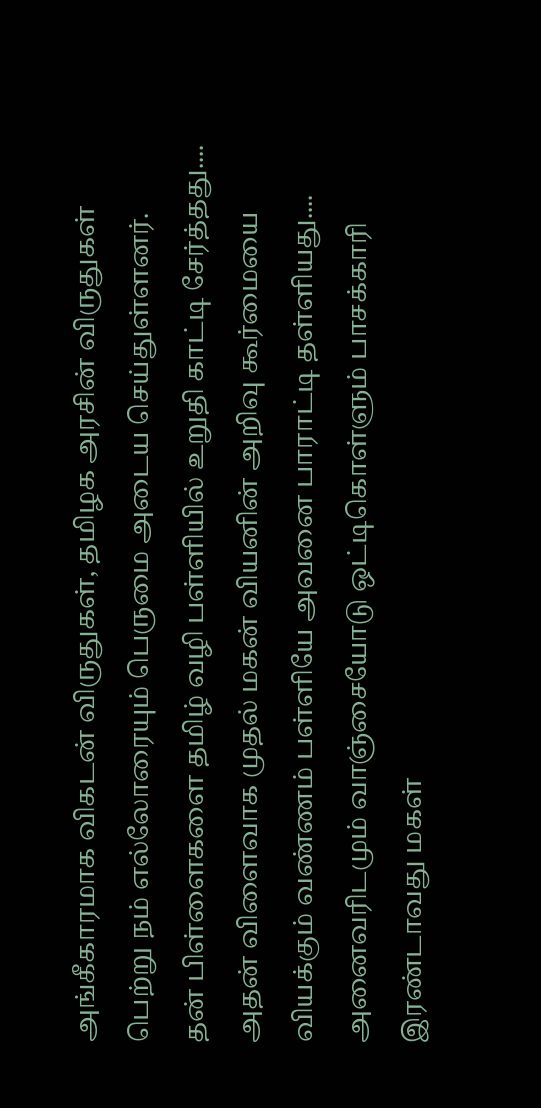அங்கீகாரமாக விகடன் விருதுகள், தமிழக அரசின் விருதுகள் பெற்று நம் எல்லோரையும் பெருமை அடைய செய்துள்ளனர்.
தன் பிள்ளைகளை தமிழ் வழி பள்ளியில் உறுதி காட்டி சேர்த்தது....
அதன் விளைவாக முதல் மகன் வியனின் அறிவு கூர்மையை வியக்கும் வண்ணம் பள்ளியே அவனை பாராட்டி தள்ளியது....
அனைவரிடமும் வாஞ்சையோடு ஒட்டிகொள்ளும் பாசக்காரி இரண்டாவது மகள்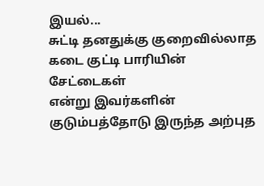இயல்...
சுட்டி தனதுக்கு குறைவில்லாத கடை குட்டி பாரியின் சேட்டைகள்
என்று இவர்களின் குடும்பத்தோடு இருந்த அற்புத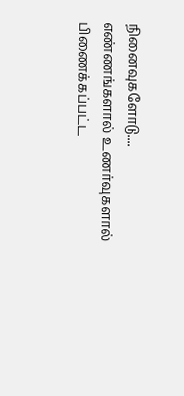நினைவுகளோடு....
எண்ணங்களால் உணர்வுகளால் பிணைக்கப்பட்ட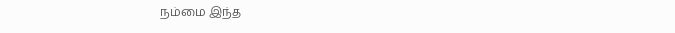நம்மை இந்த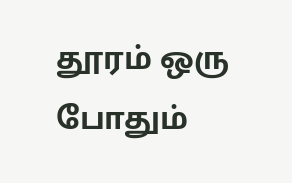தூரம் ஒரு போதும்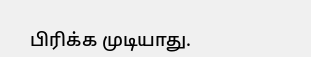பிரிக்க முடியாது.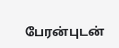பேரன்புடன்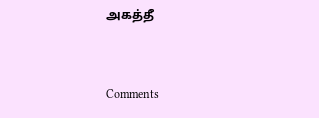அகத்தீ


Comments